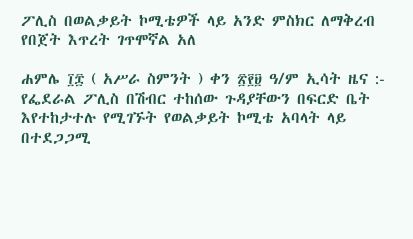ፖሊስ በወልቃይት ኮሚቴዎች ላይ አንድ ምስክር ለማቅረብ የበጀት እጥረት ገጥሞኛል አለ

ሐምሌ ፲፰ ( አሥራ ስምንት ) ቀን ፳፻፱ ዓ/ም ኢሳት ዜና :- የፌደራል ፖሊስ በሽብር ተከሰው ጉዳያቸውን በፍርድ ቤት እየተከታተሉ የሚገኙት የወልቃይት ኮሚቴ አባላት ላይ በተደጋጋሚ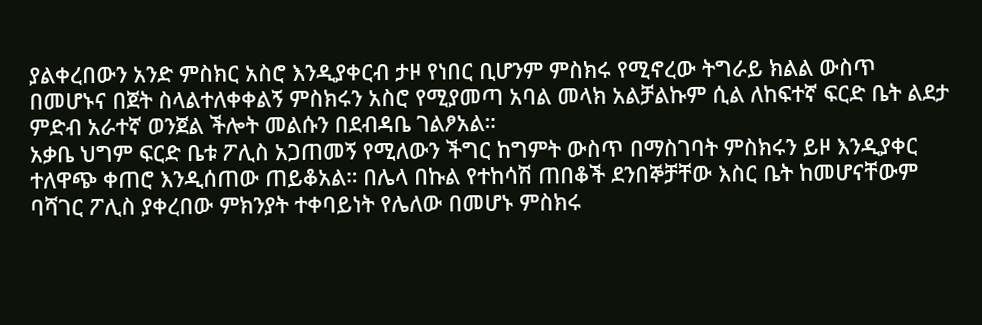ያልቀረበውን አንድ ምስክር አስሮ እንዲያቀርብ ታዞ የነበር ቢሆንም ምስክሩ የሚኖረው ትግራይ ክልል ውስጥ በመሆኑና በጀት ስላልተለቀቀልኝ ምስክሩን አስሮ የሚያመጣ አባል መላክ አልቻልኩም ሲል ለከፍተኛ ፍርድ ቤት ልደታ ምድብ አራተኛ ወንጀል ችሎት መልሱን በደብዳቤ ገልፆአል።
አቃቤ ህግም ፍርድ ቤቱ ፖሊስ አጋጠመኝ የሚለውን ችግር ከግምት ውስጥ በማስገባት ምስክሩን ይዞ እንዲያቀር ተለዋጭ ቀጠሮ እንዲሰጠው ጠይቆአል። በሌላ በኩል የተከሳሽ ጠበቆች ደንበኞቻቸው እስር ቤት ከመሆናቸውም ባሻገር ፖሊስ ያቀረበው ምክንያት ተቀባይነት የሌለው በመሆኑ ምስክሩ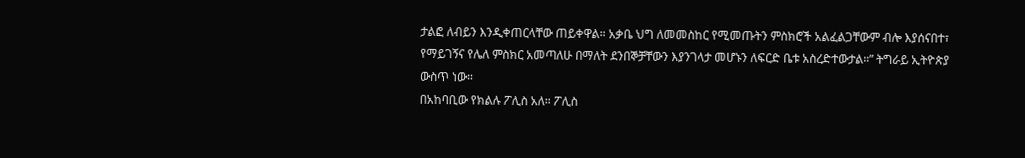ታልፎ ለብይን እንዲቀጠርላቸው ጠይቀዋል። አቃቤ ህግ ለመመስከር የሚመጡትን ምስክሮች አልፈልጋቸውም ብሎ እያሰናበተ፣ የማይገኝና የሌለ ምስክር አመጣለሁ በማለት ደንበኞቻቸውን እያንገላታ መሆኑን ለፍርድ ቤቱ አስረድተውታል።” ትግራይ ኢትዮጵያ ውስጥ ነው።
በአከባቢው የክልሉ ፖሊስ አለ። ፖሊስ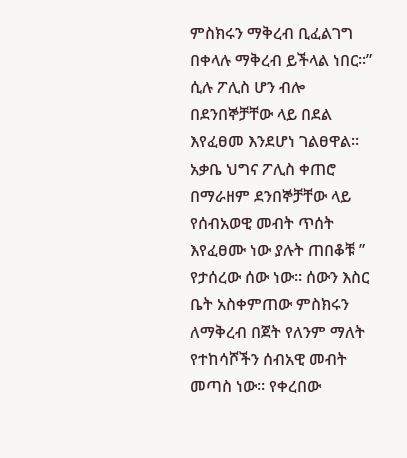ምስክሩን ማቅረብ ቢፈልገግ በቀላሉ ማቅረብ ይችላል ነበር።” ሲሉ ፖሊስ ሆን ብሎ በደንበኞቻቸው ላይ በደል እየፈፀመ እንደሆነ ገልፀዋል። አቃቤ ህግና ፖሊስ ቀጠሮ በማራዘም ደንበኞቻቸው ላይ የሰብአወዊ መብት ጥሰት እየፈፀሙ ነው ያሉት ጠበቆቹ ” የታሰረው ሰው ነው። ሰውን እስር ቤት አስቀምጠው ምስክሩን ለማቅረብ በጀት የለንም ማለት የተከሳሾችን ሰብአዊ መብት መጣስ ነው። የቀረበው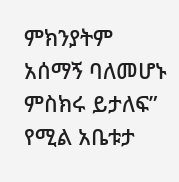ምክንያትም አሰማኝ ባለመሆኑ ምስክሩ ይታለፍ” የሚል አቤቱታ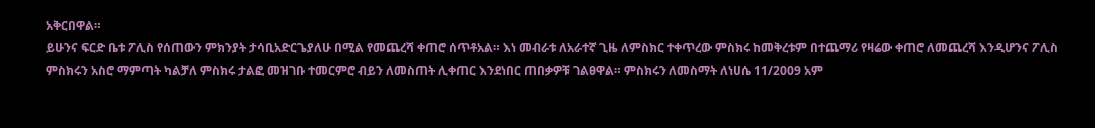አቅርበዋል።
ይሁንና ፍርድ ቤቱ ፖሊስ የሰጠውን ምክንያት ታሳቢአድርጌያለሁ በሚል የመጨረሻ ቀጠሮ ሰጥቶአል። እነ መብራቱ ለአራተኛ ጊዜ ለምስክር ተቀጥረው ምስክሩ ከመቅረቱም በተጨማሪ የዛሬው ቀጠሮ ለመጨረሻ እንዲሆንና ፖሊስ ምስክሩን አስሮ ማምጣት ካልቻለ ምስክሩ ታልፎ መዝገቡ ተመርምሮ ብይን ለመስጠት ሊቀጠር እንደነበር ጠበቃዎቹ ገልፀዋል። ምስክሩን ለመስማት ለነሀሴ 11/2009 አም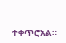ተቀጥሮአል።